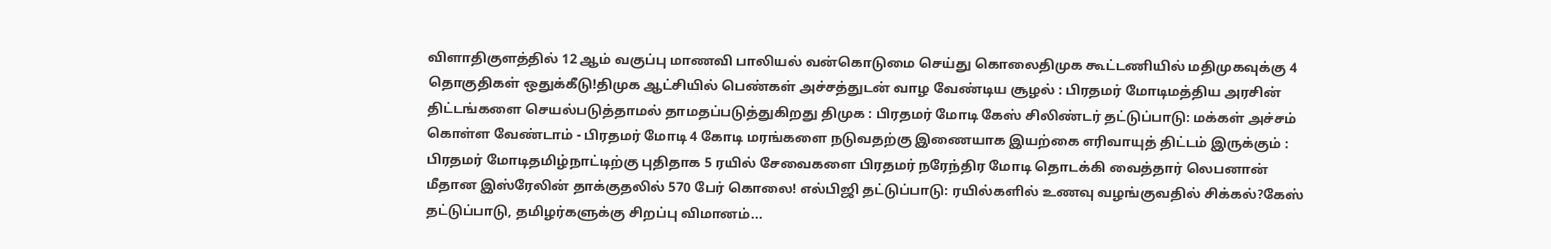விளாதிகுளத்தில் 12 ஆம் வகுப்பு மாணவி பாலியல் வன்கொடுமை செய்து கொலைதிமுக கூட்டணியில் மதிமுகவுக்கு 4 தொகுதிகள் ஒதுக்கீடு!திமுக ஆட்சியில் பெண்கள் அச்சத்துடன் வாழ வேண்டிய சூழல் : பிரதமர் மோடிமத்திய அரசின் திட்டங்களை செயல்படுத்தாமல் தாமதப்படுத்துகிறது திமுக : பிரதமர் மோடி கேஸ் சிலிண்டர் தட்டுப்பாடு: மக்கள் அச்சம் கொள்ள வேண்டாம் - பிரதமர் மோடி 4 கோடி மரங்களை நடுவதற்கு இணையாக இயற்கை எரிவாயுத் திட்டம் இருக்கும் : பிரதமர் மோடிதமிழ்நாட்டிற்கு புதிதாக 5 ரயில் சேவைகளை பிரதமர் நரேந்திர மோடி தொடக்கி வைத்தார் லெபனான் மீதான இஸ்ரேலின் தாக்குதலில் 570 பேர் கொலை! எல்பிஜி தட்டுப்பாடு: ரயில்களில் உணவு வழங்குவதில் சிக்கல்?கேஸ் தட்டுப்பாடு, தமிழர்களுக்கு சிறப்பு விமானம்...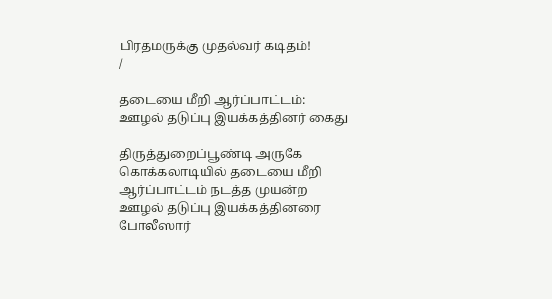பிரதமருக்கு முதல்வர் கடிதம்!
/

தடையை மீறி ஆர்ப்பாட்டம்: ஊழல் தடுப்பு இயக்கத்தினர் கைது

திருத்துறைப்பூண்டி அருகே கொக்கலாடியில் தடையை மீறி ஆர்ப்பாட்டம் நடத்த முயன்ற ஊழல் தடுப்பு இயக்கத்தினரை போலீஸார்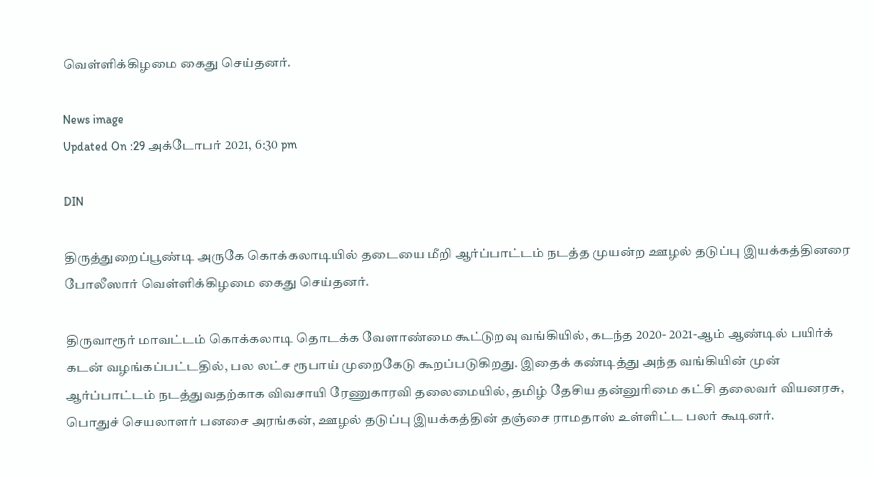வெள்ளிக்கிழமை கைது செய்தனர்.

News image
Updated On :29 அக்டோபர் 2021, 6:30 pm

DIN

திருத்துறைப்பூண்டி அருகே கொக்கலாடியில் தடையை மீறி ஆர்ப்பாட்டம் நடத்த முயன்ற ஊழல் தடுப்பு இயக்கத்தினரை போலீஸார் வெள்ளிக்கிழமை கைது செய்தனர்.

திருவாரூர் மாவட்டம் கொக்கலாடி தொடக்க வேளாண்மை கூட்டுறவு வங்கியில், கடந்த 2020- 2021-ஆம் ஆண்டில் பயிர்க் கடன் வழங்கப்பட்டதில், பல லட்ச ரூபாய் முறைகேடு கூறப்படுகிறது. இதைக் கண்டித்து அந்த வங்கியின் முன் ஆர்ப்பாட்டம் நடத்துவதற்காக விவசாயி ரேணுகாரவி தலைமையில், தமிழ் தேசிய தன்னுரிமை கட்சி தலைவர் வியனரசு, பொதுச் செயலாளர் பனசை அரங்கன், ஊழல் தடுப்பு இயக்கத்தின் தஞ்சை ராமதாஸ் உள்ளிட்ட பலர் கூடினர்.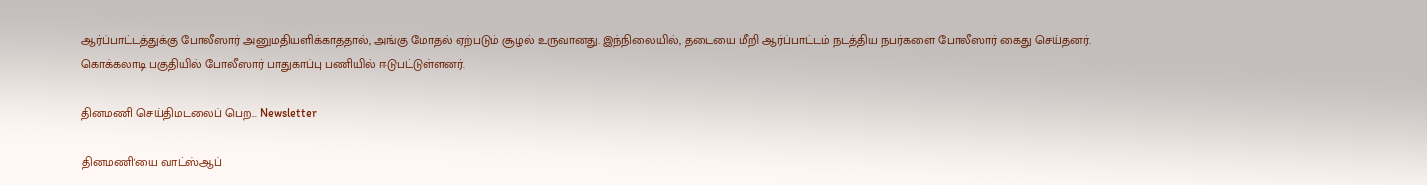ஆர்ப்பாட்டத்துக்கு போலீஸார் அனுமதியளிக்காததால், அங்கு மோதல் ஏற்படும் சூழல் உருவானது. இந்நிலையில், தடையை மீறி ஆர்ப்பாட்டம் நடத்திய நபர்களை போலீஸார் கைது செய்தனர். கொக்கலாடி பகுதியில் போலீஸார் பாதுகாப்பு பணியில் ஈடுபட்டுள்ளனர்.

தினமணி செய்திமடலைப் பெற... Newsletter

தினமணி'யை வாட்ஸ்ஆப்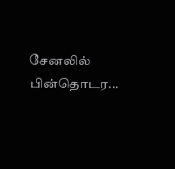சேனலில் பின்தொடர...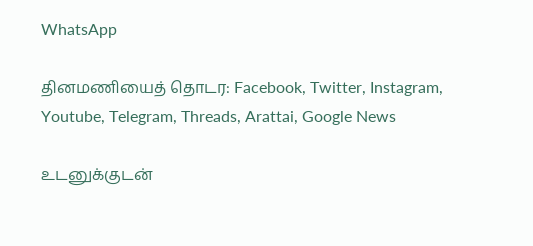WhatsApp

தினமணியைத் தொடர: Facebook, Twitter, Instagram, Youtube, Telegram, Threads, Arattai, Google News

உடனுக்குடன்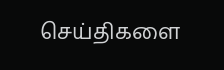செய்திகளை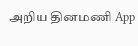அறிய தினமணி App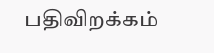பதிவிறக்கம்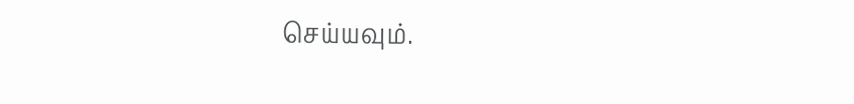செய்யவும்.